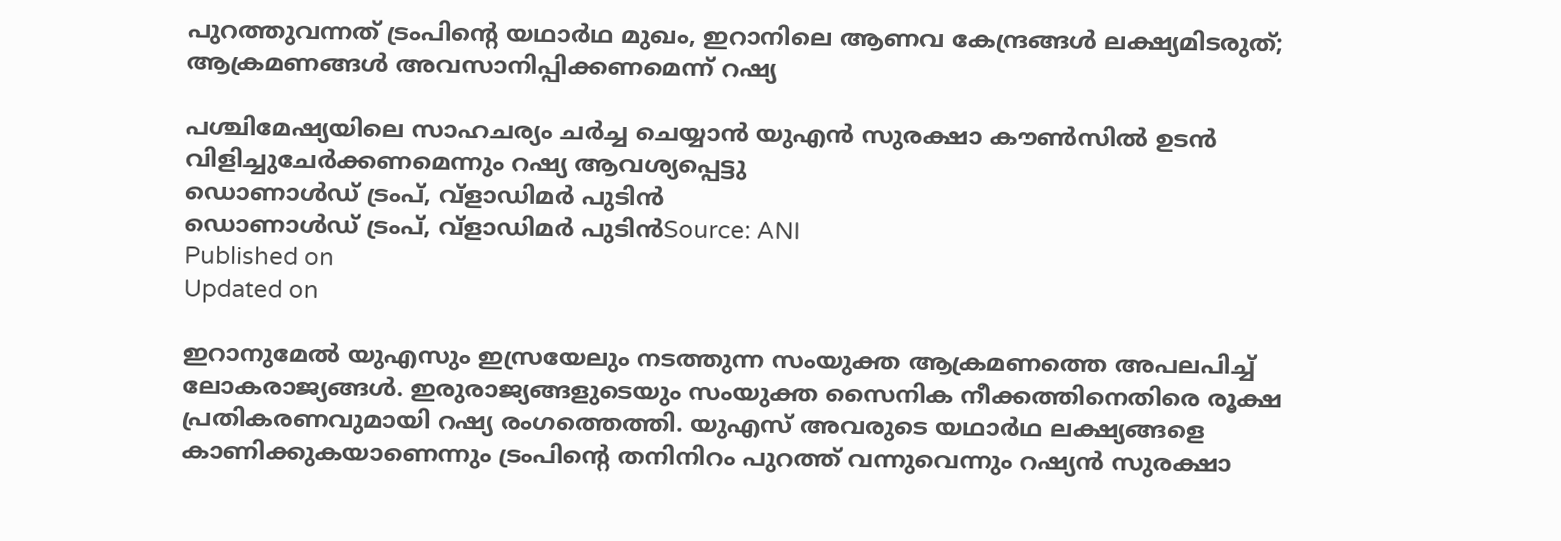പുറത്തുവന്നത് ട്രംപിന്റെ യഥാർഥ മുഖം, ഇറാനിലെ ആണവ കേന്ദ്രങ്ങൾ ലക്ഷ്യമിടരുത്; ആക്രമണങ്ങൾ അവസാനിപ്പിക്കണമെന്ന് റഷ്യ

പശ്ചിമേഷ്യയിലെ സാഹചര്യം ചർച്ച ചെയ്യാൻ യുഎൻ സുരക്ഷാ കൗൺസിൽ ഉടൻ വിളിച്ചുചേർക്കണമെന്നും റഷ്യ ആവശ്യപ്പെട്ടു
ഡൊണാള്‍ഡ് ട്രംപ്, വ്ളാഡിമർ പുടിന്‍‌
ഡൊണാള്‍ഡ് ട്രംപ്, വ്ളാഡിമർ പുടിന്‍‌Source: ANI
Published on
Updated on

ഇറാനുമേൽ യുഎസും ഇസ്രയേലും നടത്തുന്ന സംയുക്ത ആക്രമണത്തെ അപലപിച്ച് ലോകരാജ്യങ്ങൾ. ഇരുരാജ്യങ്ങളുടെയും സംയുക്ത സൈനിക നീക്കത്തിനെതിരെ രൂക്ഷ പ്രതികരണവുമായി റഷ്യ രംഗത്തെത്തി. യുഎസ് അവരുടെ യഥാർഥ ലക്ഷ്യങ്ങളെ കാണിക്കുകയാണെന്നും ട്രംപിന്റെ തനിനിറം പുറത്ത് വന്നുവെന്നും റഷ്യൻ സുരക്ഷാ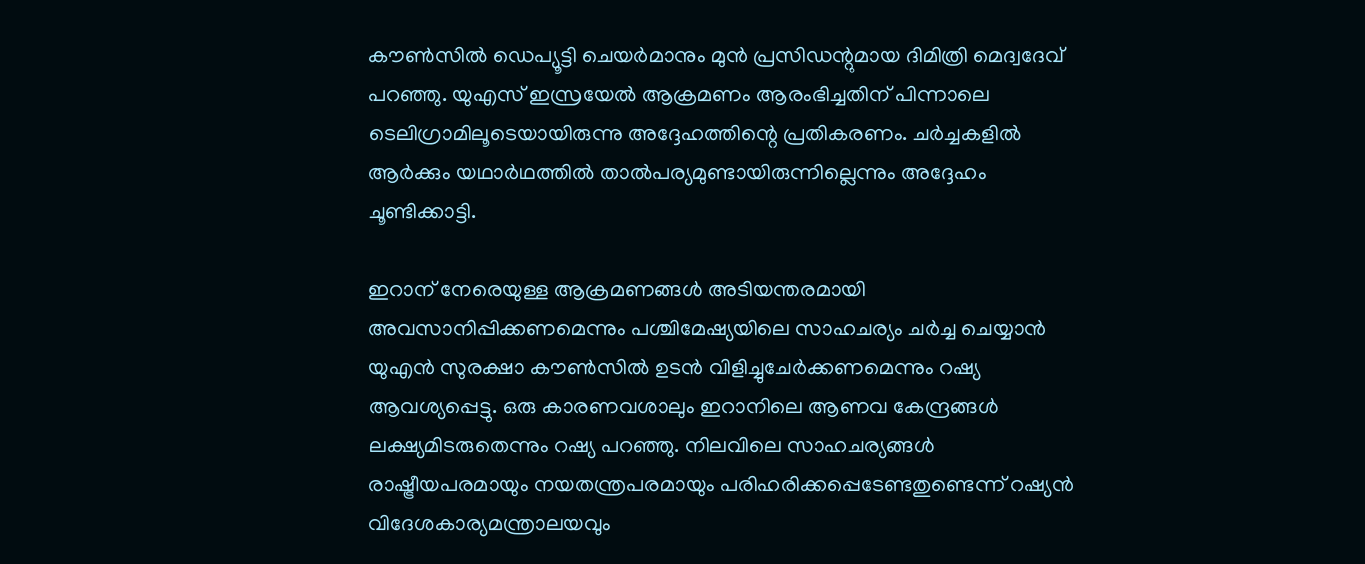കൗൺസിൽ ഡെപ്യൂട്ടി ചെയർമാനും മുൻ പ്രസിഡന്റുമായ ദിമിത്രി മെദ്വദേവ് പറ‍ഞ്ഞു. യുഎസ് ഇസ്രയേൽ ആക്രമണം ആരംഭിച്ചതിന് പിന്നാലെ ടെലിഗ്രാമിലൂടെയായിരുന്നു അദ്ദേഹത്തിന്റെ പ്രതികരണം. ചർച്ചകളിൽ ആർക്കും യഥാർഥത്തിൽ താൽപര്യമുണ്ടായിരുന്നില്ലെന്നും അദ്ദേഹം ചൂണ്ടിക്കാട്ടി.

ഇറാന് നേരെയുള്ള ആക്രമണങ്ങൾ അടിയന്തരമായി അവസാനിപ്പിക്കണമെന്നും പശ്ചിമേഷ്യയിലെ സാഹചര്യം ചർച്ച ചെയ്യാൻ യുഎൻ സുരക്ഷാ കൗൺസിൽ ഉടൻ വിളിച്ചുചേർക്കണമെന്നും റഷ്യ ആവശ്യപ്പെട്ടു. ഒരു കാരണവശാലും ഇറാനിലെ ആണവ കേന്ദ്രങ്ങൾ ലക്ഷ്യമിടരുതെന്നും റഷ്യ പറഞ്ഞു. നിലവിലെ സാഹചര്യങ്ങൾ രാഷ്ട്രീയപരമായും നയതന്ത്രപരമായും പരിഹരിക്കപ്പെടേണ്ടതുണ്ടെന്ന് റഷ്യൻ വിദേശകാര്യമന്ത്രാലയവും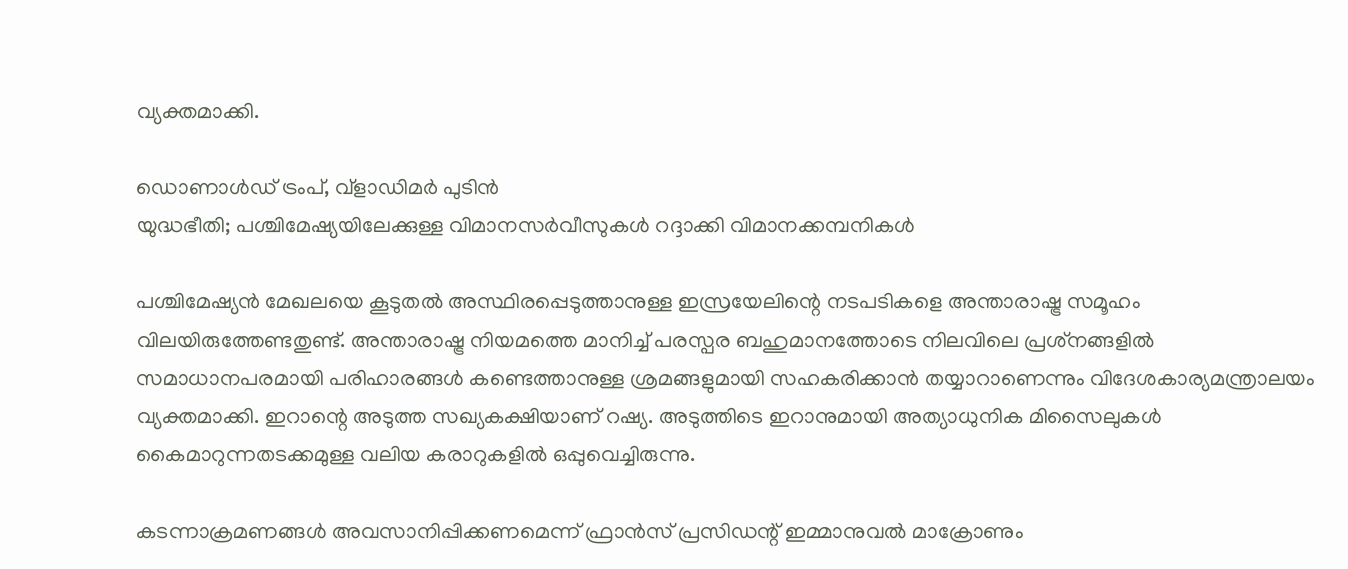വ്യക്തമാക്കി.

ഡൊണാള്‍ഡ് ട്രംപ്, വ്ളാഡിമർ പുടിന്‍‌
യുദ്ധഭീതി; പശ്ചിമേഷ്യയിലേക്കുള്ള വിമാനസർവീസുകൾ റദ്ദാക്കി വിമാനക്കമ്പനികൾ

പശ്ചിമേഷ്യൻ മേഖലയെ കൂടുതൽ അസ്ഥിരപ്പെടുത്താനുള്ള ഇസ്രയേലിന്റെ നടപടികളെ അന്താരാഷ്ട്ര സമൂഹം വിലയിരുത്തേണ്ടതുണ്ട്. അന്താരാഷ്ട്ര നിയമത്തെ മാനിച്ച് പരസ്പര ബഹുമാനത്തോടെ നിലവിലെ പ്രശ്‌നങ്ങളിൽ സമാധാനപരമായി പരിഹാരങ്ങൾ കണ്ടെത്താനുള്ള ശ്രമങ്ങളുമായി സഹകരിക്കാൻ തയ്യാറാണെന്നും വിദേശകാര്യമന്ത്രാലയം വ്യക്തമാക്കി. ഇറാന്റെ അടുത്ത സഖ്യകക്ഷിയാണ് റഷ്യ. അടുത്തിടെ ഇറാനുമായി അത്യാധുനിക മിസൈലുകൾ കൈമാറുന്നതടക്കമുള്ള വലിയ കരാറുകളിൽ ഒപ്പുവെച്ചിരുന്നു.

കടന്നാക്രമണങ്ങൾ അവസാനിപ്പിക്കണമെന്ന് ഫ്രാൻസ് പ്രസിഡന്റ് ഇമ്മാനുവൽ മാക്രോണും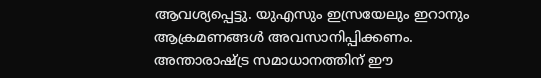ആവശ്യപ്പെട്ടു. യുഎസും ഇസ്രയേലും ഇറാനും ആക്രമണങ്ങൾ അവസാനിപ്പിക്കണം. അന്താരാഷ്ട്ര സമാധാനത്തിന് ഈ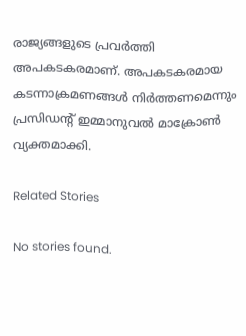രാജ്യങ്ങളുടെ പ്രവർത്തി അപകടകരമാണ്. അപകടകരമായ കടന്നാക്രമണങ്ങൾ നിർത്തണമെന്നും പ്രസിഡന്റ് ഇമ്മാനുവൽ മാക്രോൺ വ്യക്തമാക്കി.

Related Stories

No stories found.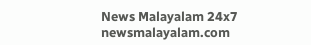News Malayalam 24x7
newsmalayalam.com